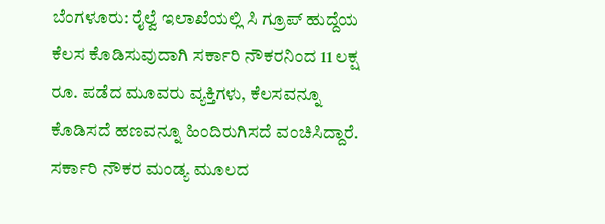ಬೆಂಗಳೂರು: ರೈಲ್ವೆ ಇಲಾಖೆಯಲ್ಲಿ ಸಿ ಗ್ರೂಪ್ ಹುದ್ದೆಯ ಕೆಲಸ ಕೊಡಿಸುವುದಾಗಿ ಸರ್ಕಾರಿ ನೌಕರನಿಂದ 11 ಲಕ್ಷ ರೂ. ಪಡೆದ ಮೂವರು ವ್ಯಕ್ತಿಗಳು, ಕೆಲಸವನ್ನೂ ಕೊಡಿಸದೆ ಹಣವನ್ನೂ ಹಿಂದಿರುಗಿಸದೆ ವಂಚಿಸಿದ್ದಾರೆ.
ಸರ್ಕಾರಿ ನೌಕರ ಮಂಡ್ಯ ಮೂಲದ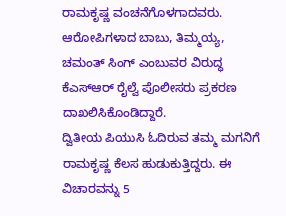ರಾಮಕೃಷ್ಣ ವಂಚನೆಗೊಳಗಾದವರು. ಆರೋಪಿಗಳಾದ ಬಾಬು, ತಿಮ್ಮಯ್ಯ, ಚಮಂತ್ ಸಿಂಗ್ ಎಂಬುವರ ವಿರುದ್ಧ ಕೆಎಸ್ಆರ್ ರೈಲ್ವೆ ಪೊಲೀಸರು ಪ್ರಕರಣ ದಾಖಲಿಸಿಕೊಂಡಿದ್ದಾರೆ.
ದ್ವಿತೀಯ ಪಿಯುಸಿ ಓದಿರುವ ತಮ್ಮ ಮಗನಿಗೆ ರಾಮಕೃಷ್ಣ ಕೆಲಸ ಹುಡುಕುತ್ತಿದ್ದರು. ಈ ವಿಚಾರವನ್ನು 5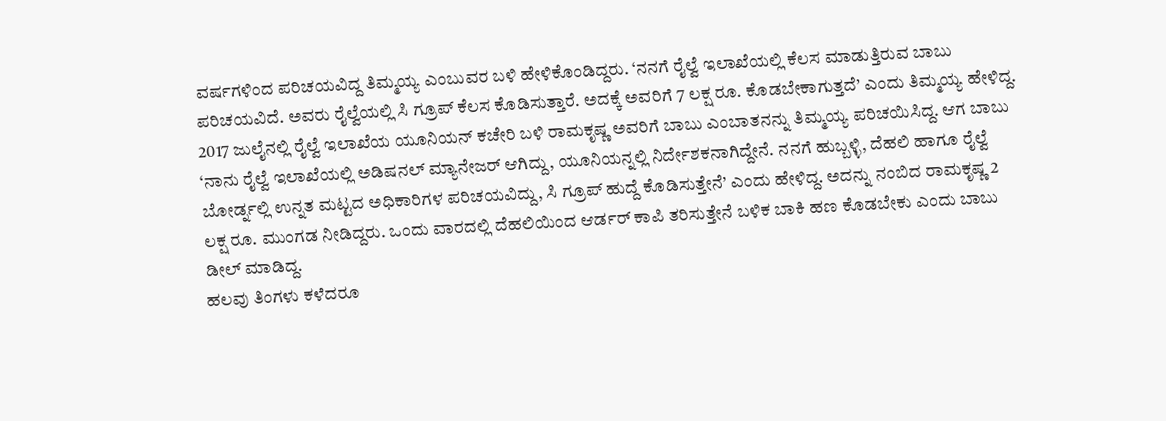ವರ್ಷಗಳಿಂದ ಪರಿಚಯವಿದ್ದ ತಿಮ್ಮಯ್ಯ ಎಂಬುವರ ಬಳಿ ಹೇಳಿಕೊಂಡಿದ್ದರು. ‘ನನಗೆ ರೈಲ್ವೆ ಇಲಾಖೆಯಲ್ಲಿ ಕೆಲಸ ಮಾಡುತ್ತಿರುವ ಬಾಬು ಪರಿಚಯವಿದೆ. ಅವರು ರೈಲ್ವೆಯಲ್ಲಿ ಸಿ ಗ್ರೂಪ್ ಕೆಲಸ ಕೊಡಿಸುತ್ತಾರೆ. ಅದಕ್ಕೆ ಅವರಿಗೆ 7 ಲಕ್ಷ ರೂ. ಕೊಡಬೇಕಾಗುತ್ತದೆ’ ಎಂದು ತಿಮ್ಮಯ್ಯ ಹೇಳಿದ್ದ. 2017 ಜುಲೈನಲ್ಲಿ ರೈಲ್ವೆ ಇಲಾಖೆಯ ಯೂನಿಯನ್ ಕಚೇರಿ ಬಳಿ ರಾಮಕೃಷ್ಣ ಅವರಿಗೆ ಬಾಬು ಎಂಬಾತನನ್ನು ತಿಮ್ಮಯ್ಯ ಪರಿಚಯಿಸಿದ್ದ. ಆಗ ಬಾಬು ‘ನಾನು ರೈಲ್ವೆ ಇಲಾಖೆಯಲ್ಲಿ ಅಡಿಷನಲ್ ಮ್ಯಾನೇಜರ್ ಆಗಿದ್ದು, ಯೂನಿಯನ್ನಲ್ಲಿ ನಿರ್ದೇಶಕನಾಗಿದ್ದೇನೆ. ನನಗೆ ಹುಬ್ಬಳ್ಳಿ, ದೆಹಲಿ ಹಾಗೂ ರೈಲ್ವೆ ಬೋರ್ಡ್ನಲ್ಲಿ ಉನ್ನತ ಮಟ್ಟದ ಅಧಿಕಾರಿಗಳ ಪರಿಚಯವಿದ್ದು, ಸಿ ಗ್ರೂಪ್ ಹುದ್ದೆ ಕೊಡಿಸುತ್ತೇನೆ’ ಎಂದು ಹೇಳಿದ್ದ. ಅದನ್ನು ನಂಬಿದ ರಾಮಕೃಷ್ಣ 2 ಲಕ್ಷ ರೂ. ಮುಂಗಡ ನೀಡಿದ್ದರು. ಒಂದು ವಾರದಲ್ಲಿ ದೆಹಲಿಯಿಂದ ಆರ್ಡರ್ ಕಾಪಿ ತರಿಸುತ್ತೇನೆ ಬಳಿಕ ಬಾಕಿ ಹಣ ಕೊಡಬೇಕು ಎಂದು ಬಾಬು ಡೀಲ್ ಮಾಡಿದ್ದ.
ಹಲವು ತಿಂಗಳು ಕಳೆದರೂ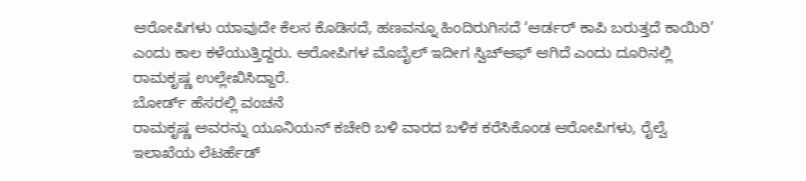ಆರೋಪಿಗಳು ಯಾವುದೇ ಕೆಲಸ ಕೊಡಿಸದೆ, ಹಣವನ್ನೂ ಹಿಂದಿರುಗಿಸದೆ ‘ಆರ್ಡರ್ ಕಾಪಿ ಬರುತ್ತದೆ ಕಾಯಿರಿ’ ಎಂದು ಕಾಲ ಕಳೆಯುತ್ತಿದ್ದರು. ಆರೋಪಿಗಳ ಮೊಬೈಲ್ ಇದೀಗ ಸ್ವಿಚ್ಆಫ್ ಆಗಿದೆ ಎಂದು ದೂರಿನಲ್ಲಿ ರಾಮಕೃಷ್ಣ ಉಲ್ಲೇಖಿಸಿದ್ದಾರೆ.
ಬೋರ್ಡ್ ಹೆಸರಲ್ಲಿ ವಂಚನೆ
ರಾಮಕೃಷ್ಣ ಅವರನ್ನು ಯೂನಿಯನ್ ಕಚೇರಿ ಬಳಿ ವಾರದ ಬಳಿಕ ಕರೆಸಿಕೊಂಡ ಆರೋಪಿಗಳು, ರೈಲ್ವೆ ಇಲಾಖೆಯ ಲೆಟರ್ಹೆಡ್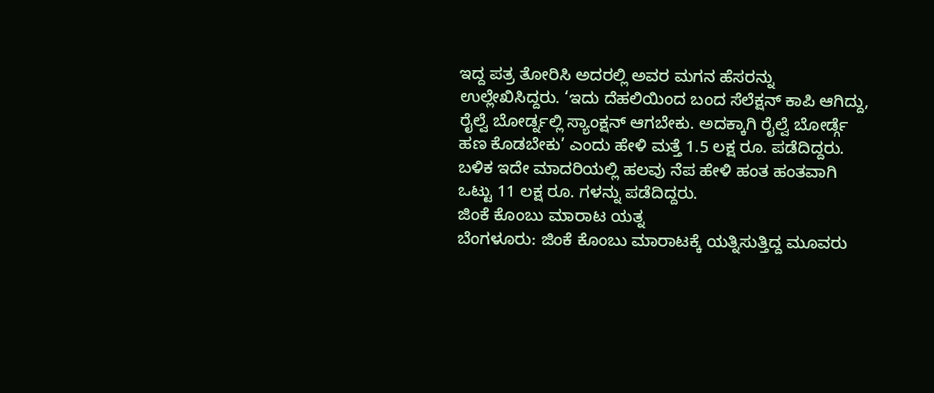ಇದ್ದ ಪತ್ರ ತೋರಿಸಿ ಅದರಲ್ಲಿ ಅವರ ಮಗನ ಹೆಸರನ್ನು ಉಲ್ಲೇಖಿಸಿದ್ದರು. ‘ಇದು ದೆಹಲಿಯಿಂದ ಬಂದ ಸೆಲೆಕ್ಷನ್ ಕಾಪಿ ಆಗಿದ್ದು, ರೈಲ್ವೆ ಬೋರ್ಡ್ನಲ್ಲಿ ಸ್ಯಾಂಕ್ಷನ್ ಆಗಬೇಕು. ಅದಕ್ಕಾಗಿ ರೈಲ್ವೆ ಬೋರ್ಡ್ಗೆ ಹಣ ಕೊಡಬೇಕು’ ಎಂದು ಹೇಳಿ ಮತ್ತೆ 1.5 ಲಕ್ಷ ರೂ. ಪಡೆದಿದ್ದರು. ಬಳಿಕ ಇದೇ ಮಾದರಿಯಲ್ಲಿ ಹಲವು ನೆಪ ಹೇಳಿ ಹಂತ ಹಂತವಾಗಿ ಒಟ್ಟು 11 ಲಕ್ಷ ರೂ. ಗಳನ್ನು ಪಡೆದಿದ್ದರು.
ಜಿಂಕೆ ಕೊಂಬು ಮಾರಾಟ ಯತ್ನ
ಬೆಂಗಳೂರು: ಜಿಂಕೆ ಕೊಂಬು ಮಾರಾಟಕ್ಕೆ ಯತ್ನಿಸುತ್ತಿದ್ದ ಮೂವರು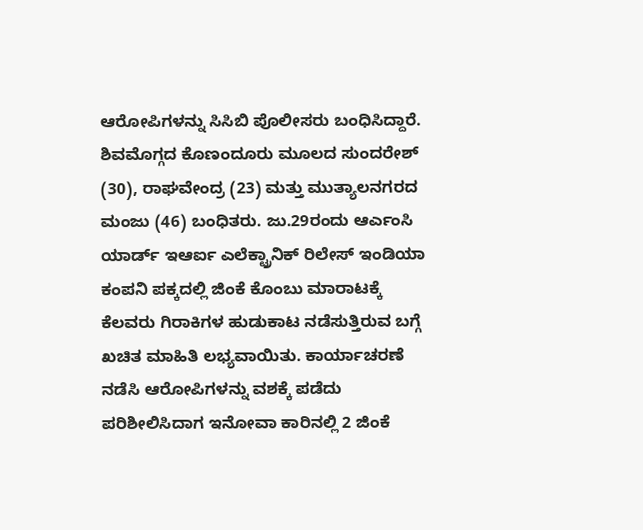ಆರೋಪಿಗಳನ್ನು ಸಿಸಿಬಿ ಪೊಲೀಸರು ಬಂಧಿಸಿದ್ದಾರೆ. ಶಿವಮೊಗ್ಗದ ಕೊಣಂದೂರು ಮೂಲದ ಸುಂದರೇಶ್ (30), ರಾಘವೇಂದ್ರ (23) ಮತ್ತು ಮುತ್ಯಾಲನಗರದ ಮಂಜು (46) ಬಂಧಿತರು. ಜು.29ರಂದು ಆರ್ಎಂಸಿ ಯಾರ್ಡ್ ಇಆರ್ಐ ಎಲೆಕ್ಟ್ರಾನಿಕ್ ರಿಲೇಸ್ ಇಂಡಿಯಾ ಕಂಪನಿ ಪಕ್ಕದಲ್ಲಿ ಜಿಂಕೆ ಕೊಂಬು ಮಾರಾಟಕ್ಕೆ ಕೆಲವರು ಗಿರಾಕಿಗಳ ಹುಡುಕಾಟ ನಡೆಸುತ್ತಿರುವ ಬಗ್ಗೆ ಖಚಿತ ಮಾಹಿತಿ ಲಭ್ಯವಾಯಿತು. ಕಾರ್ಯಾಚರಣೆ ನಡೆಸಿ ಆರೋಪಿಗಳನ್ನು ವಶಕ್ಕೆ ಪಡೆದು ಪರಿಶೀಲಿಸಿದಾಗ ಇನೋವಾ ಕಾರಿನಲ್ಲಿ 2 ಜಿಂಕೆ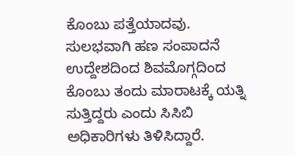ಕೊಂಬು ಪತ್ತೆಯಾದವು. ಸುಲಭವಾಗಿ ಹಣ ಸಂಪಾದನೆ ಉದ್ದೇಶದಿಂದ ಶಿವಮೊಗ್ಗದಿಂದ ಕೊಂಬು ತಂದು ಮಾರಾಟಕ್ಕೆ ಯತ್ನಿ ಸುತ್ತಿದ್ದರು ಎಂದು ಸಿಸಿಬಿ ಅಧಿಕಾರಿಗಳು ತಿಳಿಸಿದ್ದಾರೆ.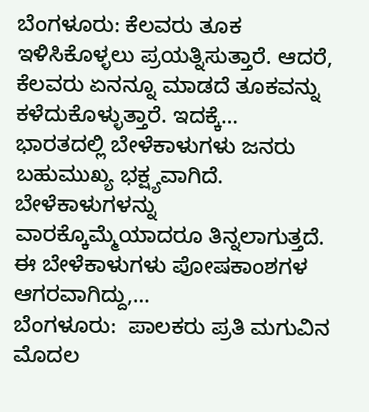ಬೆಂಗಳೂರು: ಕೆಲವರು ತೂಕ ಇಳಿಸಿಕೊಳ್ಳಲು ಪ್ರಯತ್ನಿಸುತ್ತಾರೆ. ಆದರೆ, ಕೆಲವರು ಏನನ್ನೂ ಮಾಡದೆ ತೂಕವನ್ನು ಕಳೆದುಕೊಳ್ಳುತ್ತಾರೆ. ಇದಕ್ಕೆ…
ಭಾರತದಲ್ಲಿ ಬೇಳೆಕಾಳುಗಳು ಜನರು ಬಹುಮುಖ್ಯ ಭಕ್ಷ್ಯವಾಗಿದೆ. ಬೇಳೆಕಾಳುಗಳನ್ನು ವಾರಕ್ಕೊಮ್ಮೆಯಾದರೂ ತಿನ್ನಲಾಗುತ್ತದೆ. ಈ ಬೇಳೆಕಾಳುಗಳು ಪೋಷಕಾಂಶಗಳ ಆಗರವಾಗಿದ್ದು,…
ಬೆಂಗಳೂರು:  ಪಾಲಕರು ಪ್ರತಿ ಮಗುವಿನ ಮೊದಲ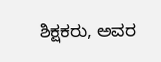ಶಿಕ್ಷಕರು, ಅವರ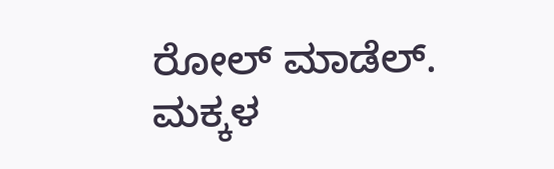ರೋಲ್ ಮಾಡೆಲ್. ಮಕ್ಕಳ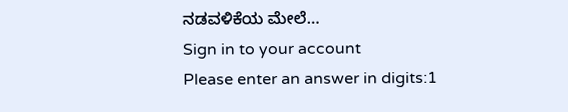ನಡವಳಿಕೆಯ ಮೇಲೆ…
Sign in to your account
Please enter an answer in digits:1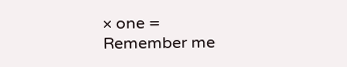× one =
Remember me